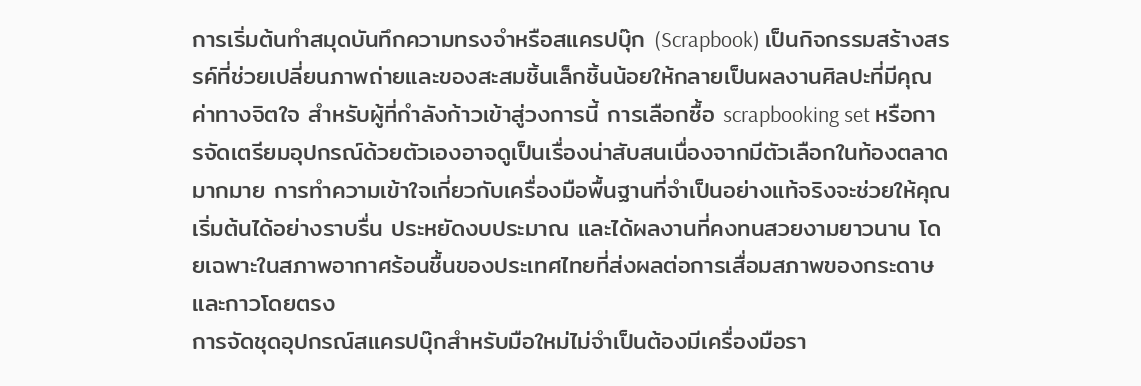การเริ่มต้นทำสมุดบันทึกความทรงจำหรือสแครปบุ๊ก (Scrapbook) เป็นกิจกรรมสร้างสรรค์ที่ช่วยเปลี่ยนภาพถ่ายและของสะสมชิ้นเล็กชิ้นน้อยให้กลายเป็นผลงานศิลปะที่มีคุณค่าทางจิตใจ สำหรับผู้ที่กำลังก้าวเข้าสู่วงการนี้ การเลือกซื้อ scrapbooking set หรือการจัดเตรียมอุปกรณ์ด้วยตัวเองอาจดูเป็นเรื่องน่าสับสนเนื่องจากมีตัวเลือกในท้องตลาดมากมาย การทำความเข้าใจเกี่ยวกับเครื่องมือพื้นฐานที่จำเป็นอย่างแท้จริงจะช่วยให้คุณเริ่มต้นได้อย่างราบรื่น ประหยัดงบประมาณ และได้ผลงานที่คงทนสวยงามยาวนาน โดยเฉพาะในสภาพอากาศร้อนชื้นของประเทศไทยที่ส่งผลต่อการเสื่อมสภาพของกระดาษและกาวโดยตรง
การจัดชุดอุปกรณ์สแครปบุ๊กสำหรับมือใหม่ไม่จำเป็นต้องมีเครื่องมือรา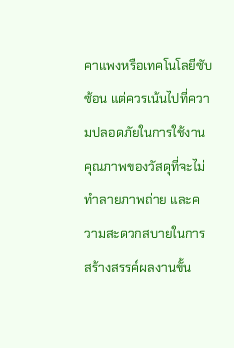คาแพงหรือเทคโนโลยีซับซ้อน แต่ควรเน้นไปที่ความปลอดภัยในการใช้งาน คุณภาพของวัสดุที่จะไม่ทำลายภาพถ่าย และความสะดวกสบายในการสร้างสรรค์ผลงานขั้น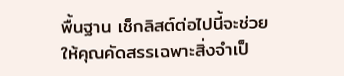พื้นฐาน เช็กลิสต์ต่อไปนี้จะช่วยให้คุณคัดสรรเฉพาะสิ่งจำเป็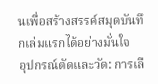นเพื่อสร้างสรรค์สมุดบันทึกเล่มแรกได้อย่างมั่นใจ
อุปกรณ์ตัดและวัด: การเลื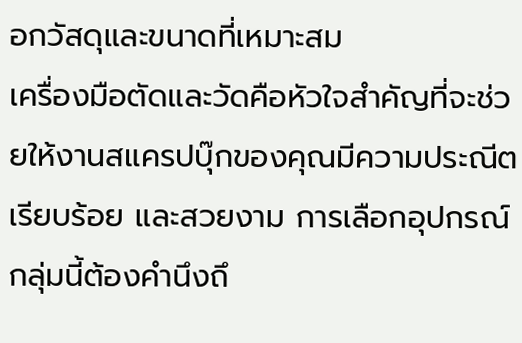อกวัสดุและขนาดที่เหมาะสม
เครื่องมือตัดและวัดคือหัวใจสำคัญที่จะช่วยให้งานสแครปบุ๊กของคุณมีความประณีต เรียบร้อย และสวยงาม การเลือกอุปกรณ์กลุ่มนี้ต้องคำนึงถึ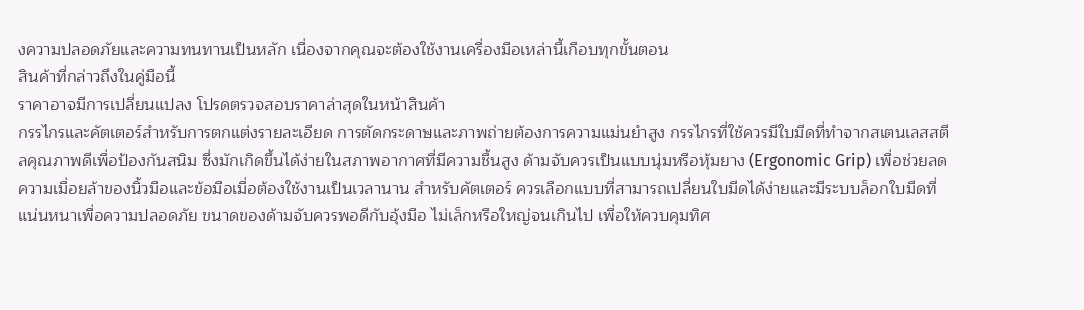งความปลอดภัยและความทนทานเป็นหลัก เนื่องจากคุณจะต้องใช้งานเครื่องมือเหล่านี้เกือบทุกขั้นตอน
สินค้าที่กล่าวถึงในคู่มือนี้
ราคาอาจมีการเปลี่ยนแปลง โปรดตรวจสอบราคาล่าสุดในหน้าสินค้า
กรรไกรและคัตเตอร์สำหรับการตกแต่งรายละเอียด การตัดกระดาษและภาพถ่ายต้องการความแม่นยำสูง กรรไกรที่ใช้ควรมีใบมีดที่ทำจากสเตนเลสสตีลคุณภาพดีเพื่อป้องกันสนิม ซึ่งมักเกิดขึ้นได้ง่ายในสภาพอากาศที่มีความชื้นสูง ด้ามจับควรเป็นแบบนุ่มหรือหุ้มยาง (Ergonomic Grip) เพื่อช่วยลดความเมื่อยล้าของนิ้วมือและข้อมือเมื่อต้องใช้งานเป็นเวลานาน สำหรับคัตเตอร์ ควรเลือกแบบที่สามารถเปลี่ยนใบมีดได้ง่ายและมีระบบล็อกใบมีดที่แน่นหนาเพื่อความปลอดภัย ขนาดของด้ามจับควรพอดีกับอุ้งมือ ไม่เล็กหรือใหญ่จนเกินไป เพื่อให้ควบคุมทิศ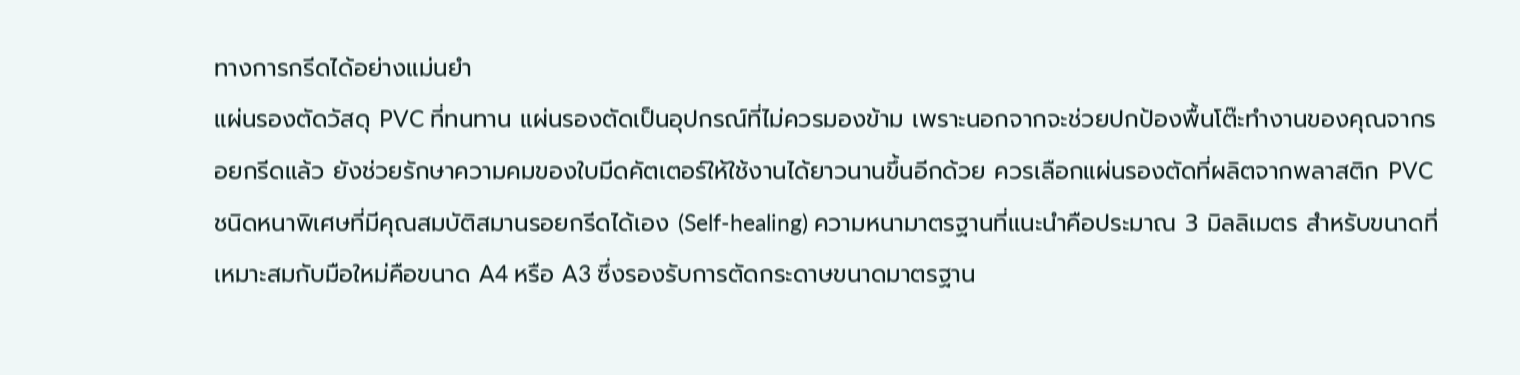ทางการกรีดได้อย่างแม่นยำ
แผ่นรองตัดวัสดุ PVC ที่ทนทาน แผ่นรองตัดเป็นอุปกรณ์ที่ไม่ควรมองข้าม เพราะนอกจากจะช่วยปกป้องพื้นโต๊ะทำงานของคุณจากรอยกรีดแล้ว ยังช่วยรักษาความคมของใบมีดคัตเตอร์ให้ใช้งานได้ยาวนานขึ้นอีกด้วย ควรเลือกแผ่นรองตัดที่ผลิตจากพลาสติก PVC ชนิดหนาพิเศษที่มีคุณสมบัติสมานรอยกรีดได้เอง (Self-healing) ความหนามาตรฐานที่แนะนำคือประมาณ 3 มิลลิเมตร สำหรับขนาดที่เหมาะสมกับมือใหม่คือขนาด A4 หรือ A3 ซึ่งรองรับการตัดกระดาษขนาดมาตรฐาน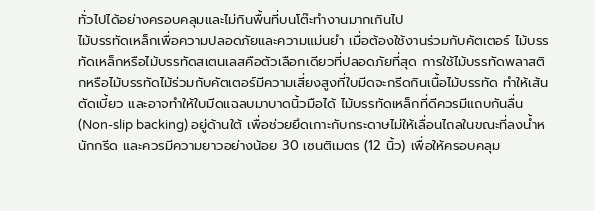ทั่วไปได้อย่างครอบคลุมและไม่กินพื้นที่บนโต๊ะทำงานมากเกินไป
ไม้บรรทัดเหล็กเพื่อความปลอดภัยและความแม่นยำ เมื่อต้องใช้งานร่วมกับคัตเตอร์ ไม้บรรทัดเหล็กหรือไม้บรรทัดสเตนเลสคือตัวเลือกเดียวที่ปลอดภัยที่สุด การใช้ไม้บรรทัดพลาสติกหรือไม้บรรทัดไม้ร่วมกับคัตเตอร์มีความเสี่ยงสูงที่ใบมีดจะกรีดกินเนื้อไม้บรรทัด ทำให้เส้นตัดเบี้ยว และอาจทำให้ใบมีดแฉลบมาบาดนิ้วมือได้ ไม้บรรทัดเหล็กที่ดีควรมีแถบกันลื่น (Non-slip backing) อยู่ด้านใต้ เพื่อช่วยยึดเกาะกับกระดาษไม่ให้เลื่อนไถลในขณะที่ลงน้ำหนักกรีด และควรมีความยาวอย่างน้อย 30 เซนติเมตร (12 นิ้ว) เพื่อให้ครอบคลุม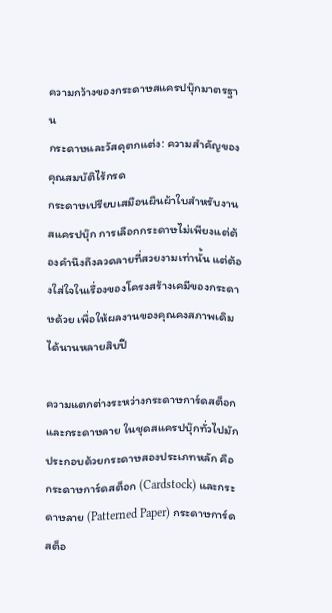ความกว้างของกระดาษสแครปบุ๊กมาตรฐาน
กระดาษและวัสดุตกแต่ง: ความสำคัญของคุณสมบัติไร้กรด
กระดาษเปรียบเสมือนผืนผ้าใบสำหรับงานสแครปบุ๊ก การเลือกกระดาษไม่เพียงแต่ต้องคำนึงถึงลวดลายที่สวยงามเท่านั้น แต่ต้องใส่ใจในเรื่องของโครงสร้างเคมีของกระดาษด้วย เพื่อให้ผลงานของคุณคงสภาพเดิมได้นานหลายสิบปี

ความแตกต่างระหว่างกระดาษการ์ดสต็อกและกระดาษลาย ในชุดสแครปบุ๊กทั่วไปมักประกอบด้วยกระดาษสองประเภทหลัก คือ กระดาษการ์ดสต็อก (Cardstock) และกระดาษลาย (Patterned Paper) กระดาษการ์ดสต็อ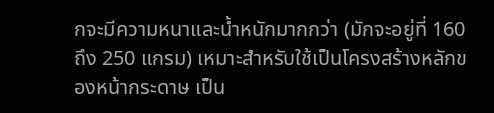กจะมีความหนาและน้ำหนักมากกว่า (มักจะอยู่ที่ 160 ถึง 250 แกรม) เหมาะสำหรับใช้เป็นโครงสร้างหลักของหน้ากระดาษ เป็น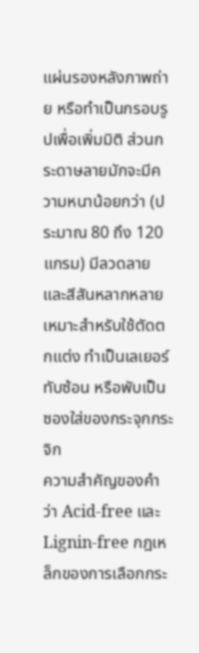แผ่นรองหลังภาพถ่าย หรือทำเป็นกรอบรูปเพื่อเพิ่มมิติ ส่วนกระดาษลายมักจะมีความหนาน้อยกว่า (ประมาณ 80 ถึง 120 แกรม) มีลวดลายและสีสันหลากหลาย เหมาะสำหรับใช้ตัดตกแต่ง ทำเป็นเลเยอร์ทับซ้อน หรือพับเป็นซองใส่ของกระจุกกระจิก
ความสำคัญของคำว่า Acid-free และ Lignin-free กฎเหล็กของการเลือกกระ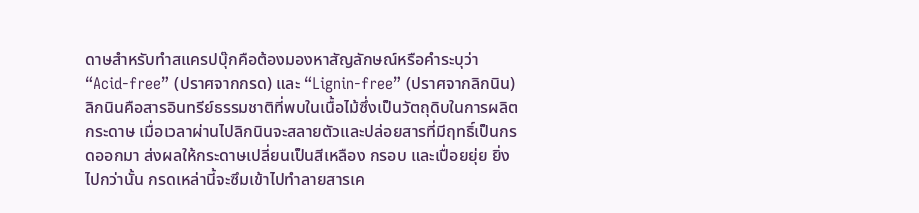ดาษสำหรับทำสแครปบุ๊กคือต้องมองหาสัญลักษณ์หรือคำระบุว่า “Acid-free” (ปราศจากกรด) และ “Lignin-free” (ปราศจากลิกนิน) ลิกนินคือสารอินทรีย์ธรรมชาติที่พบในเนื้อไม้ซึ่งเป็นวัตถุดิบในการผลิตกระดาษ เมื่อเวลาผ่านไปลิกนินจะสลายตัวและปล่อยสารที่มีฤทธิ์เป็นกรดออกมา ส่งผลให้กระดาษเปลี่ยนเป็นสีเหลือง กรอบ และเปื่อยยุ่ย ยิ่งไปกว่านั้น กรดเหล่านี้จะซึมเข้าไปทำลายสารเค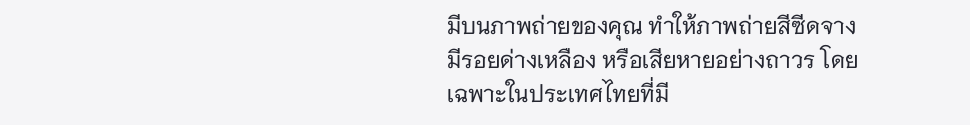มีบนภาพถ่ายของคุณ ทำให้ภาพถ่ายสีซีดจาง มีรอยด่างเหลือง หรือเสียหายอย่างถาวร โดยเฉพาะในประเทศไทยที่มี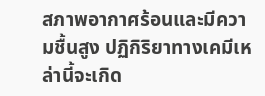สภาพอากาศร้อนและมีความชื้นสูง ปฏิกิริยาทางเคมีเหล่านี้จะเกิด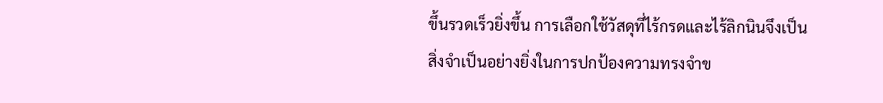ขึ้นรวดเร็วยิ่งขึ้น การเลือกใช้วัสดุที่ไร้กรดและไร้ลิกนินจึงเป็นสิ่งจำเป็นอย่างยิ่งในการปกป้องความทรงจำข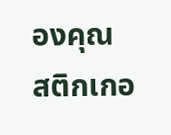องคุณ
สติกเกอ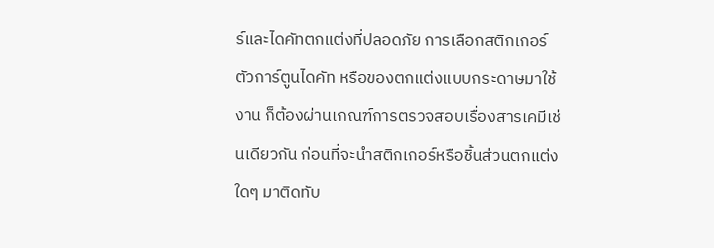ร์และไดคัทตกแต่งที่ปลอดภัย การเลือกสติกเกอร์ ตัวการ์ตูนไดคัท หรือของตกแต่งแบบกระดาษมาใช้งาน ก็ต้องผ่านเกณฑ์การตรวจสอบเรื่องสารเคมีเช่นเดียวกัน ก่อนที่จะนำสติกเกอร์หรือชิ้นส่วนตกแต่งใดๆ มาติดทับ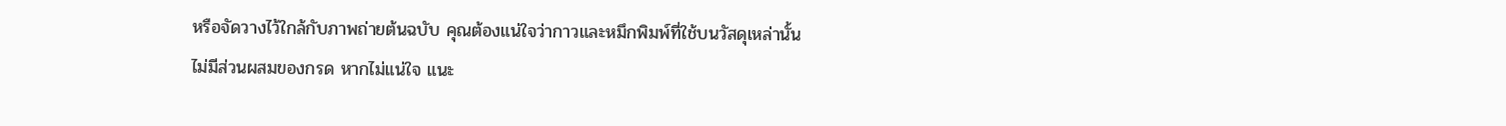หรือจัดวางไว้ใกล้กับภาพถ่ายต้นฉบับ คุณต้องแน่ใจว่ากาวและหมึกพิมพ์ที่ใช้บนวัสดุเหล่านั้นไม่มีส่วนผสมของกรด หากไม่แน่ใจ แนะ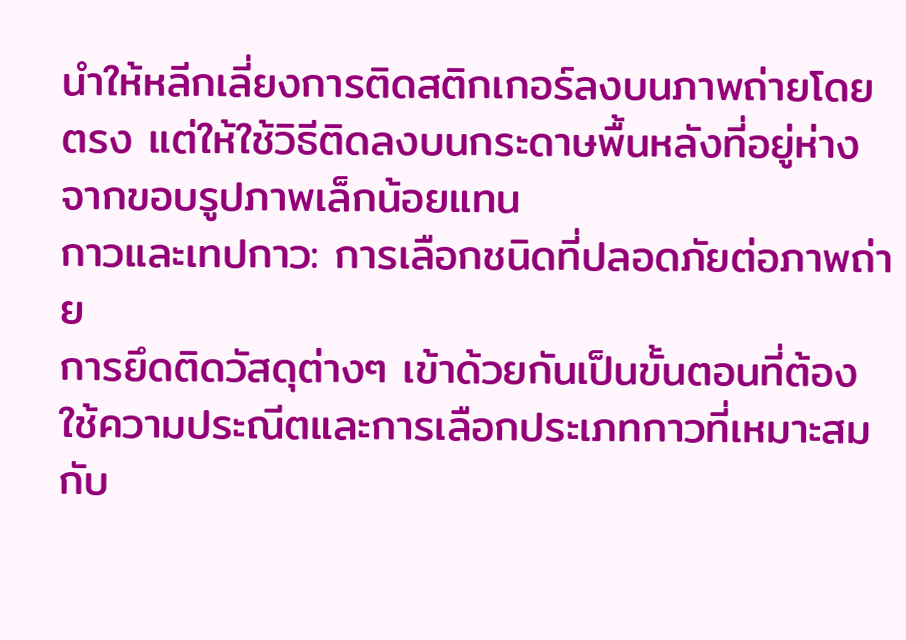นำให้หลีกเลี่ยงการติดสติกเกอร์ลงบนภาพถ่ายโดยตรง แต่ให้ใช้วิธีติดลงบนกระดาษพื้นหลังที่อยู่ห่างจากขอบรูปภาพเล็กน้อยแทน
กาวและเทปกาว: การเลือกชนิดที่ปลอดภัยต่อภาพถ่าย
การยึดติดวัสดุต่างๆ เข้าด้วยกันเป็นขั้นตอนที่ต้องใช้ความประณีตและการเลือกประเภทกาวที่เหมาะสมกับ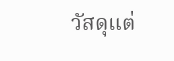วัสดุแต่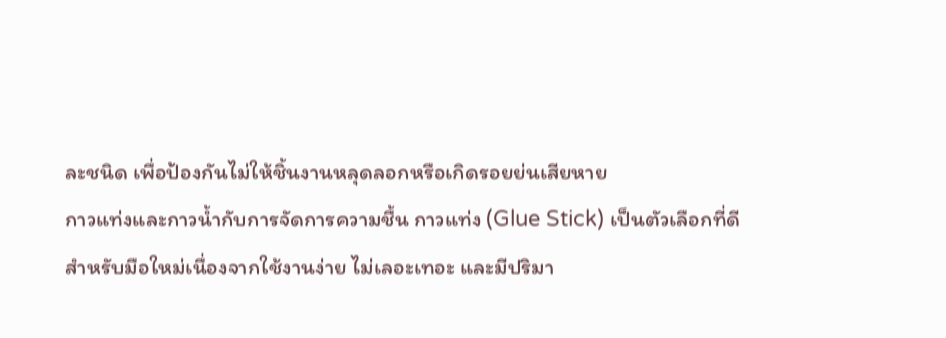ละชนิด เพื่อป้องกันไม่ให้ชิ้นงานหลุดลอกหรือเกิดรอยย่นเสียหาย
กาวแท่งและกาวน้ำกับการจัดการความชื้น กาวแท่ง (Glue Stick) เป็นตัวเลือกที่ดีสำหรับมือใหม่เนื่องจากใช้งานง่าย ไม่เลอะเทอะ และมีปริมา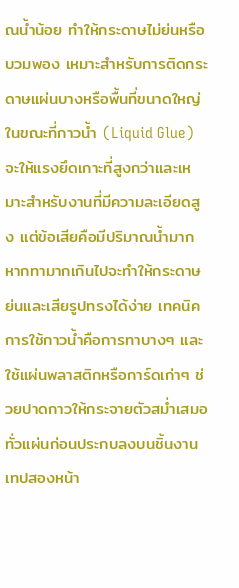ณน้ำน้อย ทำให้กระดาษไม่ย่นหรือบวมพอง เหมาะสำหรับการติดกระดาษแผ่นบางหรือพื้นที่ขนาดใหญ่ ในขณะที่กาวน้ำ (Liquid Glue) จะให้แรงยึดเกาะที่สูงกว่าและเหมาะสำหรับงานที่มีความละเอียดสูง แต่ข้อเสียคือมีปริมาณน้ำมาก หากทามากเกินไปจะทำให้กระดาษย่นและเสียรูปทรงได้ง่าย เทคนิคการใช้กาวน้ำคือการทาบางๆ และใช้แผ่นพลาสติกหรือการ์ดเก่าๆ ช่วยปาดกาวให้กระจายตัวสม่ำเสมอทั่วแผ่นก่อนประกบลงบนชิ้นงาน
เทปสองหน้า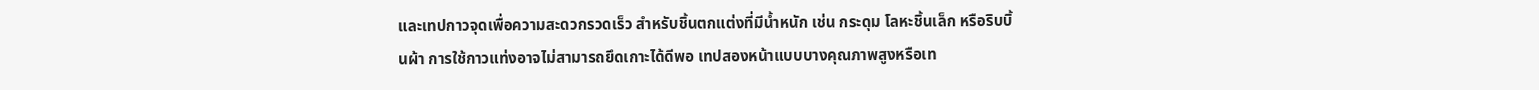และเทปกาวจุดเพื่อความสะดวกรวดเร็ว สำหรับชิ้นตกแต่งที่มีน้ำหนัก เช่น กระดุม โลหะชิ้นเล็ก หรือริบบิ้นผ้า การใช้กาวแท่งอาจไม่สามารถยึดเกาะได้ดีพอ เทปสองหน้าแบบบางคุณภาพสูงหรือเท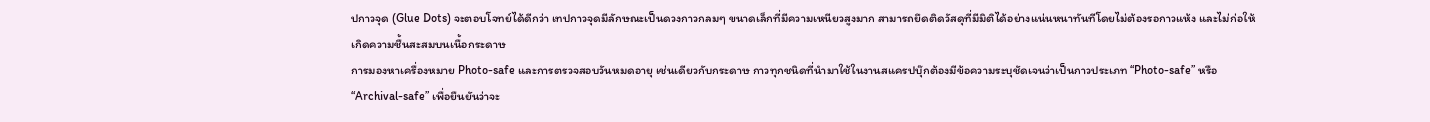ปกาวจุด (Glue Dots) จะตอบโจทย์ได้ดีกว่า เทปกาวจุดมีลักษณะเป็นดวงกาวกลมๆ ขนาดเล็กที่มีความเหนียวสูงมาก สามารถยึดติดวัสดุที่มีมิติได้อย่างแน่นหนาทันทีโดยไม่ต้องรอกาวแห้ง และไม่ก่อให้เกิดความชื้นสะสมบนเนื้อกระดาษ
การมองหาเครื่องหมาย Photo-safe และการตรวจสอบวันหมดอายุ เช่นเดียวกับกระดาษ กาวทุกชนิดที่นำมาใช้ในงานสแครปบุ๊กต้องมีข้อความระบุชัดเจนว่าเป็นกาวประเภท “Photo-safe” หรือ “Archival-safe” เพื่อยืนยันว่าจะ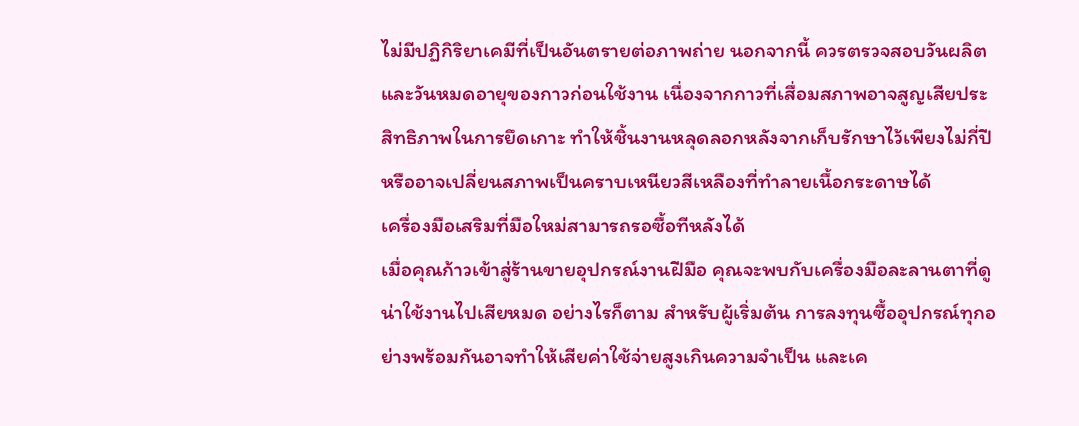ไม่มีปฏิกิริยาเคมีที่เป็นอันตรายต่อภาพถ่าย นอกจากนี้ ควรตรวจสอบวันผลิตและวันหมดอายุของกาวก่อนใช้งาน เนื่องจากกาวที่เสื่อมสภาพอาจสูญเสียประสิทธิภาพในการยึดเกาะ ทำให้ชิ้นงานหลุดลอกหลังจากเก็บรักษาไว้เพียงไม่กี่ปี หรืออาจเปลี่ยนสภาพเป็นคราบเหนียวสีเหลืองที่ทำลายเนื้อกระดาษได้
เครื่องมือเสริมที่มือใหม่สามารถรอซื้อทีหลังได้
เมื่อคุณก้าวเข้าสู่ร้านขายอุปกรณ์งานฝีมือ คุณจะพบกับเครื่องมือละลานตาที่ดูน่าใช้งานไปเสียหมด อย่างไรก็ตาม สำหรับผู้เริ่มต้น การลงทุนซื้ออุปกรณ์ทุกอย่างพร้อมกันอาจทำให้เสียค่าใช้จ่ายสูงเกินความจำเป็น และเค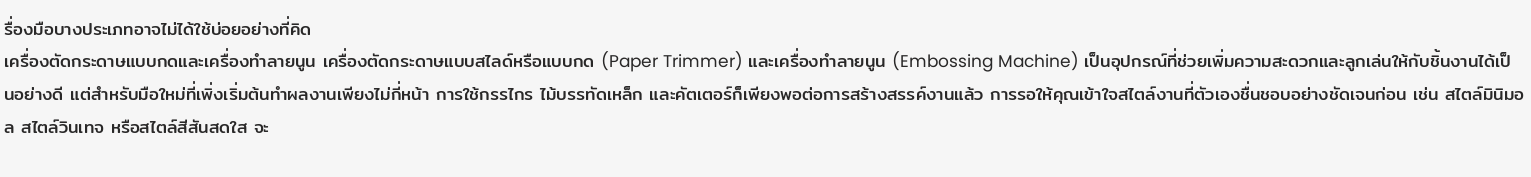รื่องมือบางประเภทอาจไม่ได้ใช้บ่อยอย่างที่คิด
เครื่องตัดกระดาษแบบกดและเครื่องทำลายนูน เครื่องตัดกระดาษแบบสไลด์หรือแบบกด (Paper Trimmer) และเครื่องทำลายนูน (Embossing Machine) เป็นอุปกรณ์ที่ช่วยเพิ่มความสะดวกและลูกเล่นให้กับชิ้นงานได้เป็นอย่างดี แต่สำหรับมือใหม่ที่เพิ่งเริ่มต้นทำผลงานเพียงไม่กี่หน้า การใช้กรรไกร ไม้บรรทัดเหล็ก และคัตเตอร์ก็เพียงพอต่อการสร้างสรรค์งานแล้ว การรอให้คุณเข้าใจสไตล์งานที่ตัวเองชื่นชอบอย่างชัดเจนก่อน เช่น สไตล์มินิมอล สไตล์วินเทจ หรือสไตล์สีสันสดใส จะ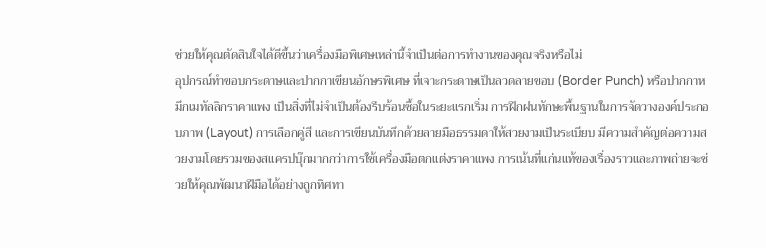ช่วยให้คุณตัดสินใจได้ดีขึ้นว่าเครื่องมือพิเศษเหล่านี้จำเป็นต่อการทำงานของคุณจริงหรือไม่
อุปกรณ์ทำขอบกระดาษและปากกาเขียนอักษรพิเศษ ที่เจาะกระดาษเป็นลวดลายขอบ (Border Punch) หรือปากกาหมึกเมทัลลิกราคาแพง เป็นสิ่งที่ไม่จำเป็นต้องรีบร้อนซื้อในระยะแรกเริ่ม การฝึกฝนทักษะพื้นฐานในการจัดวางองค์ประกอบภาพ (Layout) การเลือกคู่สี และการเขียนบันทึกด้วยลายมือธรรมดาให้สวยงามเป็นระเบียบ มีความสำคัญต่อความสวยงามโดยรวมของสแครปบุ๊กมากกว่าการใช้เครื่องมือตกแต่งราคาแพง การเน้นที่แก่นแท้ของเรื่องราวและภาพถ่ายจะช่วยให้คุณพัฒนาฝีมือได้อย่างถูกทิศทา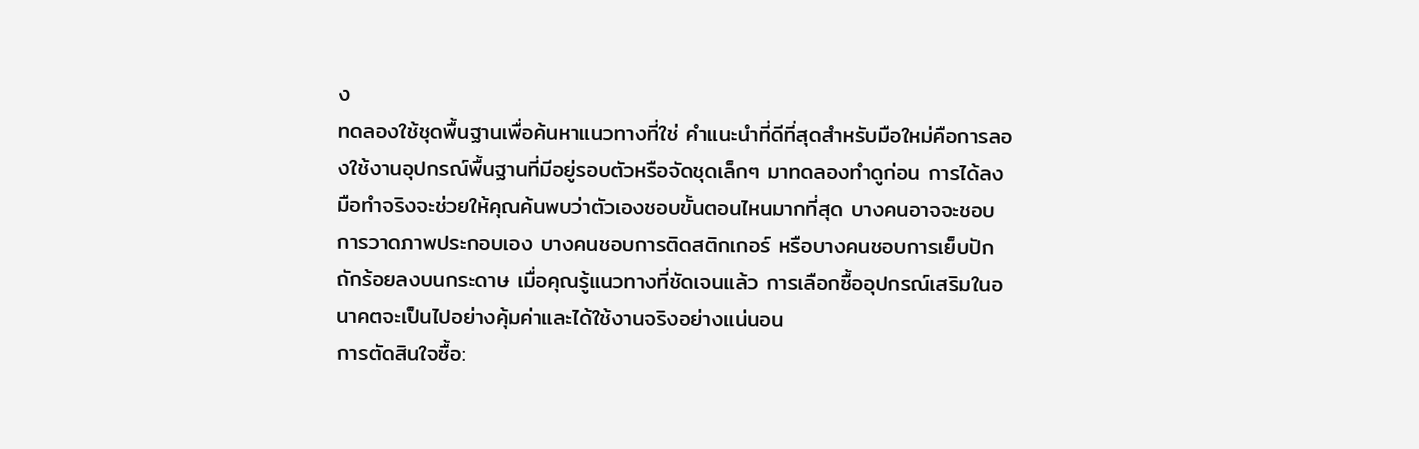ง
ทดลองใช้ชุดพื้นฐานเพื่อค้นหาแนวทางที่ใช่ คำแนะนำที่ดีที่สุดสำหรับมือใหม่คือการลองใช้งานอุปกรณ์พื้นฐานที่มีอยู่รอบตัวหรือจัดชุดเล็กๆ มาทดลองทำดูก่อน การได้ลงมือทำจริงจะช่วยให้คุณค้นพบว่าตัวเองชอบขั้นตอนไหนมากที่สุด บางคนอาจจะชอบการวาดภาพประกอบเอง บางคนชอบการติดสติกเกอร์ หรือบางคนชอบการเย็บปักถักร้อยลงบนกระดาษ เมื่อคุณรู้แนวทางที่ชัดเจนแล้ว การเลือกซื้ออุปกรณ์เสริมในอนาคตจะเป็นไปอย่างคุ้มค่าและได้ใช้งานจริงอย่างแน่นอน
การตัดสินใจซื้อ: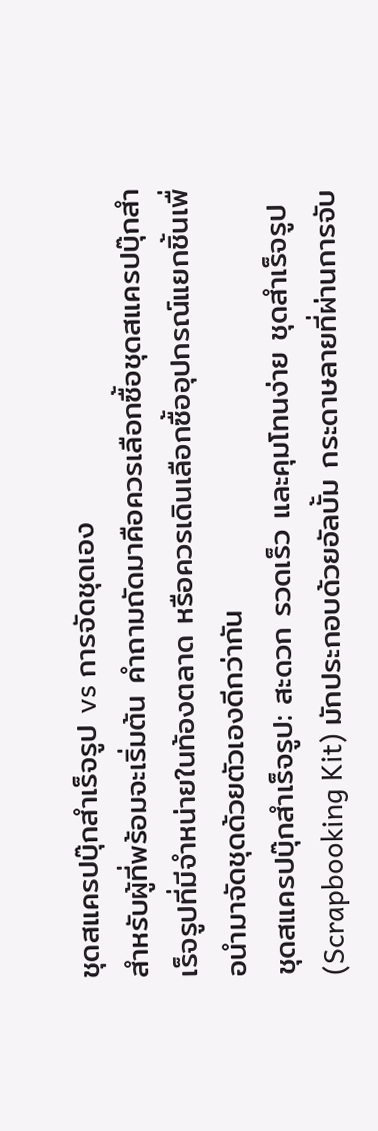ชุดสแครปบุ๊กสำเร็จรูป vs การจัดชุดเอง
สำหรับผู้ที่พร้อมจะเริ่มต้น คำถามถัดมาคือควรเลือกซื้อชุดสแครปบุ๊กสำเร็จรูปที่มีจำหน่ายในท้องตลาด หรือควรเดินเลือกซื้ออุปกรณ์แยกชิ้นเพื่อนำมาจัดชุดด้วยตัวเองดีกว่ากัน
ชุดสแครปบุ๊กสำเร็จรูป: สะดวก รวดเร็ว และคุมโทนง่าย ชุดสำเร็จรูป (Scrapbooking Kit) มักประกอบด้วยอัลบั้ม กระดาษลายที่ผ่านการจับ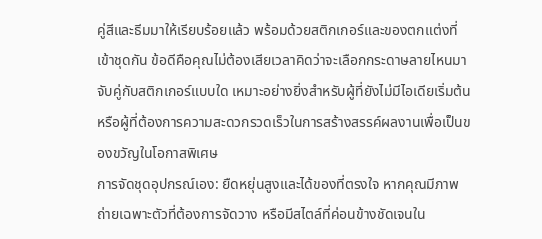คู่สีและธีมมาให้เรียบร้อยแล้ว พร้อมด้วยสติกเกอร์และของตกแต่งที่เข้าชุดกัน ข้อดีคือคุณไม่ต้องเสียเวลาคิดว่าจะเลือกกระดาษลายไหนมาจับคู่กับสติกเกอร์แบบใด เหมาะอย่างยิ่งสำหรับผู้ที่ยังไม่มีไอเดียเริ่มต้น หรือผู้ที่ต้องการความสะดวกรวดเร็วในการสร้างสรรค์ผลงานเพื่อเป็นของขวัญในโอกาสพิเศษ
การจัดชุดอุปกรณ์เอง: ยืดหยุ่นสูงและได้ของที่ตรงใจ หากคุณมีภาพถ่ายเฉพาะตัวที่ต้องการจัดวาง หรือมีสไตล์ที่ค่อนข้างชัดเจนใน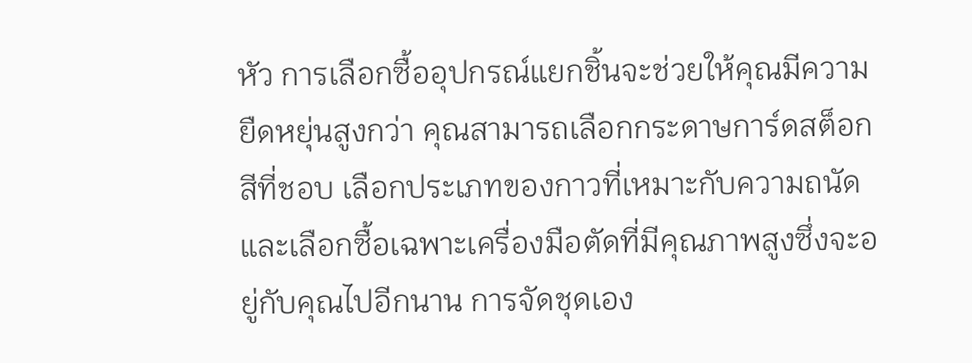หัว การเลือกซื้ออุปกรณ์แยกชิ้นจะช่วยให้คุณมีความยืดหยุ่นสูงกว่า คุณสามารถเลือกกระดาษการ์ดสต็อกสีที่ชอบ เลือกประเภทของกาวที่เหมาะกับความถนัด และเลือกซื้อเฉพาะเครื่องมือตัดที่มีคุณภาพสูงซึ่งจะอยู่กับคุณไปอีกนาน การจัดชุดเอง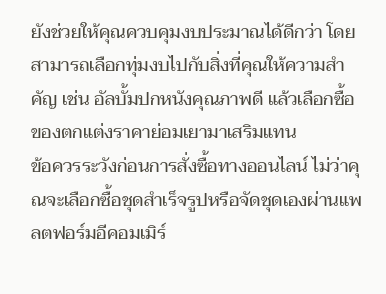ยังช่วยให้คุณควบคุมงบประมาณได้ดีกว่า โดยสามารถเลือกทุ่มงบไปกับสิ่งที่คุณให้ความสำคัญ เช่น อัลบั้มปกหนังคุณภาพดี แล้วเลือกซื้อของตกแต่งราคาย่อมเยามาเสริมแทน
ข้อควรระวังก่อนการสั่งซื้อทางออนไลน์ ไม่ว่าคุณจะเลือกซื้อชุดสำเร็จรูปหรือจัดชุดเองผ่านแพลตฟอร์มอีคอมเมิร์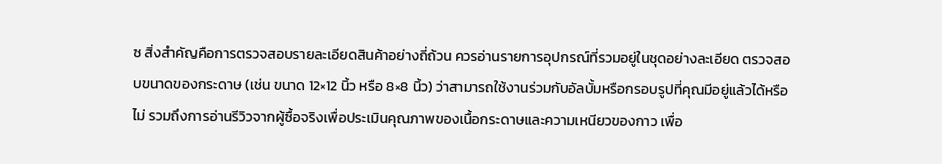ซ สิ่งสำคัญคือการตรวจสอบรายละเอียดสินค้าอย่างถี่ถ้วน ควรอ่านรายการอุปกรณ์ที่รวมอยู่ในชุดอย่างละเอียด ตรวจสอบขนาดของกระดาษ (เช่น ขนาด 12×12 นิ้ว หรือ 8×8 นิ้ว) ว่าสามารถใช้งานร่วมกับอัลบั้มหรือกรอบรูปที่คุณมีอยู่แล้วได้หรือไม่ รวมถึงการอ่านรีวิวจากผู้ซื้อจริงเพื่อประเมินคุณภาพของเนื้อกระดาษและความเหนียวของกาว เพื่อ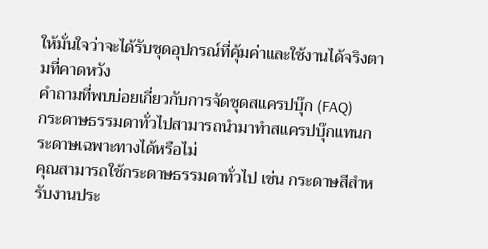ให้มั่นใจว่าจะได้รับชุดอุปกรณ์ที่คุ้มค่าและใช้งานได้จริงตามที่คาดหวัง
คำถามที่พบบ่อยเกี่ยวกับการจัดชุดสแครปบุ๊ก (FAQ)
กระดาษธรรมดาทั่วไปสามารถนำมาทำสแครปบุ๊กแทนกระดาษเฉพาะทางได้หรือไม่
คุณสามารถใช้กระดาษธรรมดาทั่วไป เช่น กระดาษสีสำหรับงานประ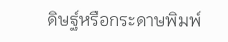ดิษฐ์หรือกระดาษพิมพ์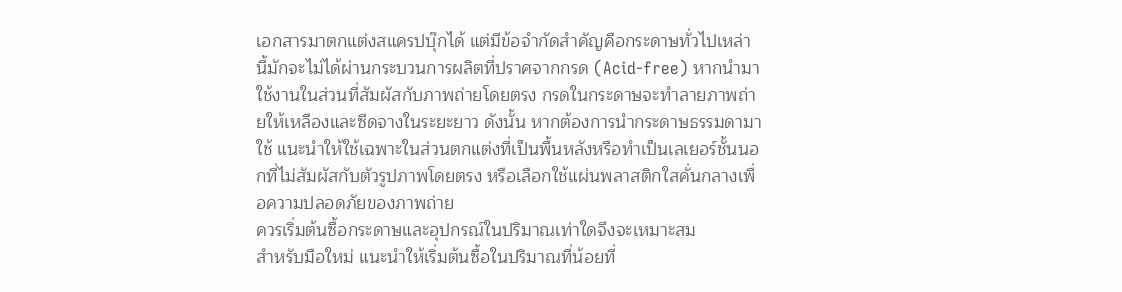เอกสารมาตกแต่งสแครปบุ๊กได้ แต่มีข้อจำกัดสำคัญคือกระดาษทั่วไปเหล่านี้มักจะไม่ได้ผ่านกระบวนการผลิตที่ปราศจากกรด (Acid-free) หากนำมาใช้งานในส่วนที่สัมผัสกับภาพถ่ายโดยตรง กรดในกระดาษจะทำลายภาพถ่ายให้เหลืองและซีดจางในระยะยาว ดังนั้น หากต้องการนำกระดาษธรรมดามาใช้ แนะนำให้ใช้เฉพาะในส่วนตกแต่งที่เป็นพื้นหลังหรือทำเป็นเลเยอร์ชั้นนอกที่ไม่สัมผัสกับตัวรูปภาพโดยตรง หรือเลือกใช้แผ่นพลาสติกใสคั่นกลางเพื่อความปลอดภัยของภาพถ่าย
ควรเริ่มต้นซื้อกระดาษและอุปกรณ์ในปริมาณเท่าใดจึงจะเหมาะสม
สำหรับมือใหม่ แนะนำให้เริ่มต้นซื้อในปริมาณที่น้อยที่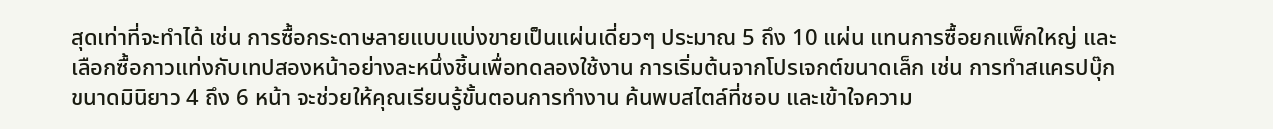สุดเท่าที่จะทำได้ เช่น การซื้อกระดาษลายแบบแบ่งขายเป็นแผ่นเดี่ยวๆ ประมาณ 5 ถึง 10 แผ่น แทนการซื้อยกแพ็กใหญ่ และเลือกซื้อกาวแท่งกับเทปสองหน้าอย่างละหนึ่งชิ้นเพื่อทดลองใช้งาน การเริ่มต้นจากโปรเจกต์ขนาดเล็ก เช่น การทำสแครปบุ๊กขนาดมินิยาว 4 ถึง 6 หน้า จะช่วยให้คุณเรียนรู้ขั้นตอนการทำงาน ค้นพบสไตล์ที่ชอบ และเข้าใจความ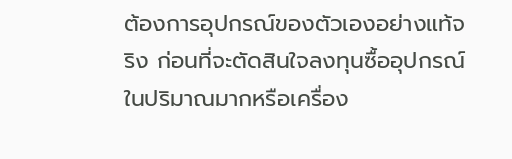ต้องการอุปกรณ์ของตัวเองอย่างแท้จริง ก่อนที่จะตัดสินใจลงทุนซื้ออุปกรณ์ในปริมาณมากหรือเครื่อง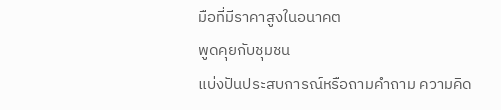มือที่มีราคาสูงในอนาคต
พูดคุยกับชุมชน
แบ่งปันประสบการณ์หรือถามคำถาม ความคิด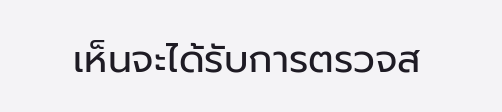เห็นจะได้รับการตรวจส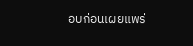อบก่อนเผยแพร่